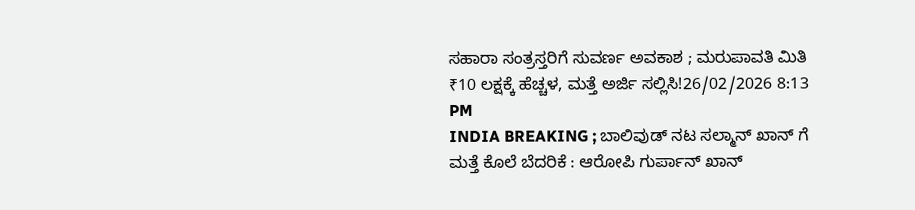ಸಹಾರಾ ಸಂತ್ರಸ್ತರಿಗೆ ಸುವರ್ಣ ಅವಕಾಶ ; ಮರುಪಾವತಿ ಮಿತಿ ₹10 ಲಕ್ಷಕ್ಕೆ ಹೆಚ್ಚಳ, ಮತ್ತೆ ಅರ್ಜಿ ಸಲ್ಲಿಸಿ!26/02/2026 8:13 PM
INDIA BREAKING ; ಬಾಲಿವುಡ್ ನಟ ಸಲ್ಮಾನ್ ಖಾನ್ ಗೆ ಮತ್ತೆ ಕೊಲೆ ಬೆದರಿಕೆ : ಆರೋಪಿ ಗುರ್ಪಾನ್ ಖಾನ್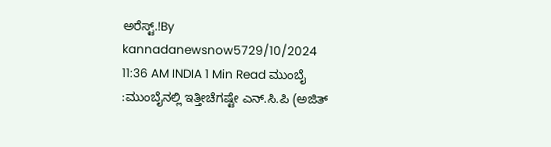ಅರೆಸ್ಟ್.!By kannadanewsnow5729/10/2024 11:36 AM INDIA 1 Min Read ಮುಂಬೈ :ಮುಂಬೈನಲ್ಲಿ ಇತ್ತೀಚೆಗಷ್ಟೇ ಎನ್.ಸಿ.ಪಿ (ಅಜಿತ್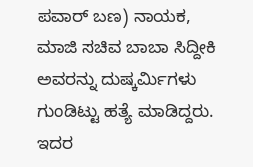ಪವಾರ್ ಬಣ) ನಾಯಕ, ಮಾಜಿ ಸಚಿವ ಬಾಬಾ ಸಿದ್ದೀಕಿ ಅವರನ್ನು ದುಷ್ಕರ್ಮಿಗಳು ಗುಂಡಿಟ್ಟು ಹತ್ಯೆ ಮಾಡಿದ್ದರು. ಇದರ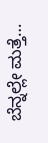ಬೆನ್ನಲ್ಲೇ ಮತ್ತೆ…